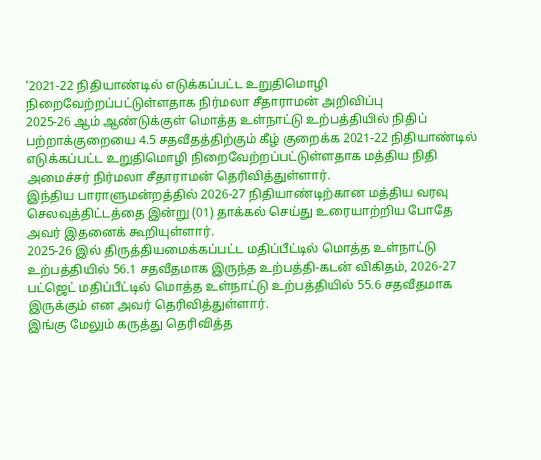‘2021-22 நிதியாண்டில் எடுக்கப்பட்ட உறுதிமொழி நிறைவேற்றப்பட்டுள்ளதாக நிர்மலா சீதாராமன் அறிவிப்பு
2025-26 ஆம் ஆண்டுக்குள் மொத்த உள்நாட்டு உற்பத்தியில் நிதிப் பற்றாக்குறையை 4.5 சதவீதத்திற்கும் கீழ் குறைக்க 2021-22 நிதியாண்டில் எடுக்கப்பட்ட உறுதிமொழி நிறைவேற்றப்பட்டுள்ளதாக மத்திய நிதி அமைச்சர் நிர்மலா சீதாராமன் தெரிவித்துள்ளார்.
இந்திய பாராளுமன்றத்தில் 2026-27 நிதியாண்டிற்கான மத்திய வரவு செலவுத்திட்டத்தை இன்று (01) தாக்கல் செய்து உரையாற்றிய போதே அவர் இதனைக் கூறியுள்ளார்.
2025-26 இல் திருத்தியமைக்கப்பட்ட மதிப்பீட்டில் மொத்த உள்நாட்டு உற்பத்தியில் 56.1 சதவீதமாக இருந்த உற்பத்தி-கடன் விகிதம், 2026-27 பட்ஜெட் மதிப்பீட்டில் மொத்த உள்நாட்டு உற்பத்தியில் 55.6 சதவீதமாக இருக்கும் என அவர் தெரிவித்துள்ளார்.
இங்கு மேலும் கருத்து தெரிவித்த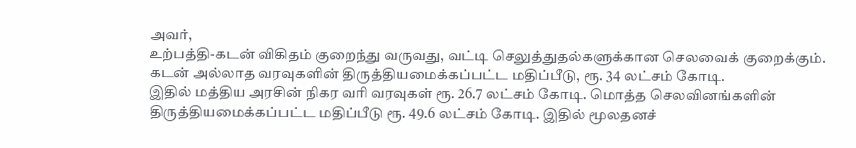அவர்,
உற்பத்தி-கடன் விகிதம் குறைந்து வருவது, வட்டி செலுத்துதல்களுக்கான செலவைக் குறைக்கும். கடன் அல்லாத வரவுகளின் திருத்தியமைக்கப்பட்ட மதிப்பீடு, ரூ. 34 லட்சம் கோடி.
இதில் மத்திய அரசின் நிகர வரி வரவுகள் ரூ. 26.7 லட்சம் கோடி. மொத்த செலவினங்களின் திருத்தியமைக்கப்பட்ட மதிப்பீடு ரூ. 49.6 லட்சம் கோடி. இதில் மூலதனச்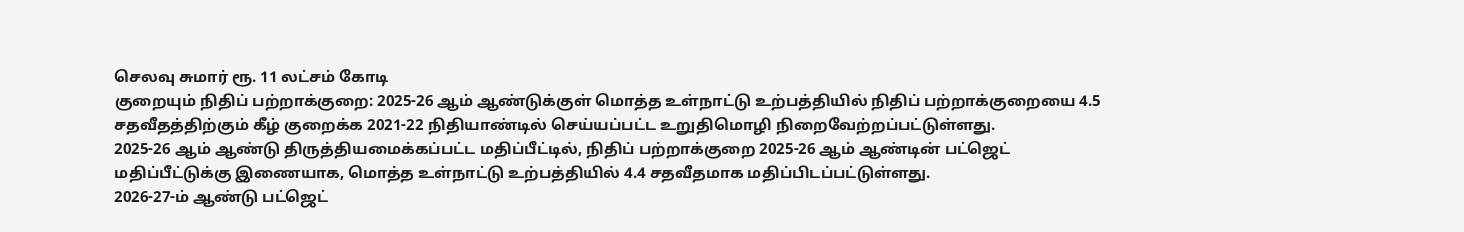செலவு சுமார் ரூ. 11 லட்சம் கோடி
குறையும் நிதிப் பற்றாக்குறை: 2025-26 ஆம் ஆண்டுக்குள் மொத்த உள்நாட்டு உற்பத்தியில் நிதிப் பற்றாக்குறையை 4.5 சதவீதத்திற்கும் கீழ் குறைக்க 2021-22 நிதியாண்டில் செய்யப்பட்ட உறுதிமொழி நிறைவேற்றப்பட்டுள்ளது.
2025-26 ஆம் ஆண்டு திருத்தியமைக்கப்பட்ட மதிப்பீட்டில், நிதிப் பற்றாக்குறை 2025-26 ஆம் ஆண்டின் பட்ஜெட் மதிப்பீட்டுக்கு இணையாக, மொத்த உள்நாட்டு உற்பத்தியில் 4.4 சதவீதமாக மதிப்பிடப்பட்டுள்ளது.
2026-27-ம் ஆண்டு பட்ஜெட்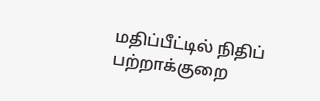மதிப்பீட்டில் நிதிப் பற்றாக்குறை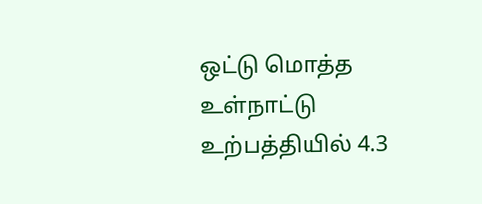ஒட்டு மொத்த உள்நாட்டு உற்பத்தியில் 4.3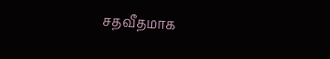சதவீதமாக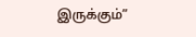இருக்கும்”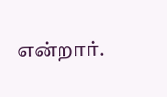என்றார்.